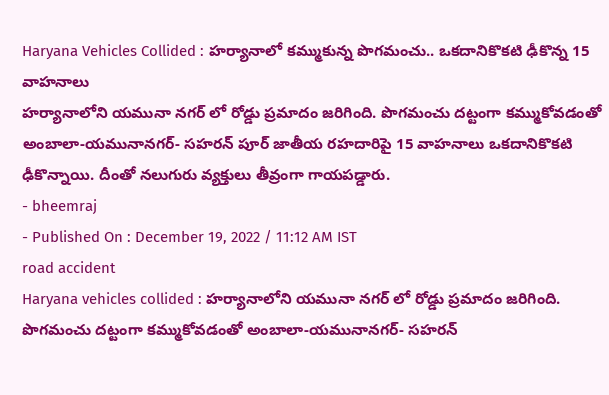Haryana Vehicles Collided : హర్యానాలో కమ్ముకున్న పొగమంచు.. ఒకదానికొకటి ఢీకొన్న 15 వాహనాలు
హర్యానాలోని యమునా నగర్ లో రోడ్డు ప్రమాదం జరిగింది. పొగమంచు దట్టంగా కమ్ముకోవడంతో అంబాలా-యమునానగర్- సహరన్ పూర్ జాతీయ రహదారిపై 15 వాహనాలు ఒకదానికొకటి ఢీకొన్నాయి. దీంతో నలుగురు వ్యక్తులు తీవ్రంగా గాయపడ్డారు.
- bheemraj
- Published On : December 19, 2022 / 11:12 AM IST
road accident
Haryana vehicles collided : హర్యానాలోని యమునా నగర్ లో రోడ్డు ప్రమాదం జరిగింది. పొగమంచు దట్టంగా కమ్ముకోవడంతో అంబాలా-యమునానగర్- సహరన్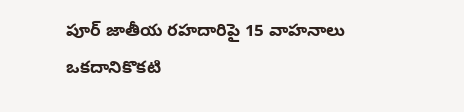పూర్ జాతీయ రహదారిపై 15 వాహనాలు ఒకదానికొకటి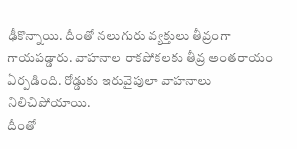ఢీకొన్నాయి. దీంతో నలుగురు వ్యక్తులు తీవ్రంగా గాయపడ్డారు. వాహనాల రాకపోకలకు తీవ్ర అంతరాయం ఏర్పడింది. రోడ్డుకు ఇరువైపులా వాహనాలు నిలిచిపోయాయి.
దీంతో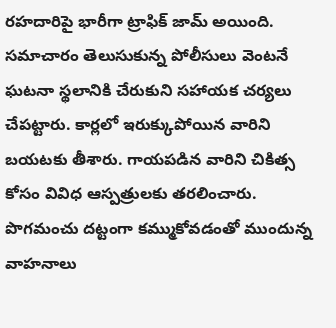రహదారిపై భారీగా ట్రాఫిక్ జామ్ అయింది. సమాచారం తెలుసుకున్న పోలీసులు వెంటనే ఘటనా స్థలానికి చేరుకుని సహాయక చర్యలు చేపట్టారు. కార్లలో ఇరుక్కుపోయిన వారిని బయటకు తీశారు. గాయపడిన వారిని చికిత్స కోసం వివిధ ఆస్పత్రులకు తరలించారు.
పొగమంచు దట్టంగా కమ్ముకోవడంతో ముందున్న వాహనాలు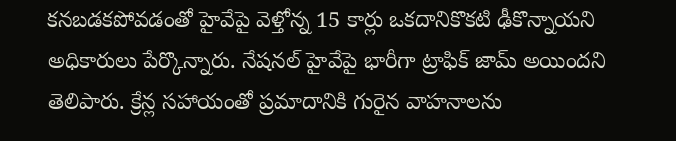కనబడకపోవడంతో హైవేపై వెళ్తోన్న 15 కార్లు ఒకదానికొకటి ఢీకొన్నాయని అధికారులు పేర్కొన్నారు. నేషనల్ హైవేపై భారీగా ట్రాఫిక్ జామ్ అయిందని తెలిపారు. క్రేన్ల సహాయంతో ప్రమాదానికి గురైన వాహనాలను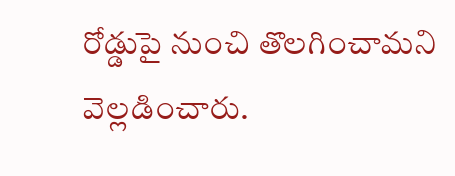రోడ్డుపై నుంచి తొలగించామని వెల్లడించారు.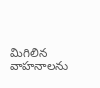మిగిలిన వాహనాలను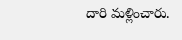దారి మళ్లించారు.